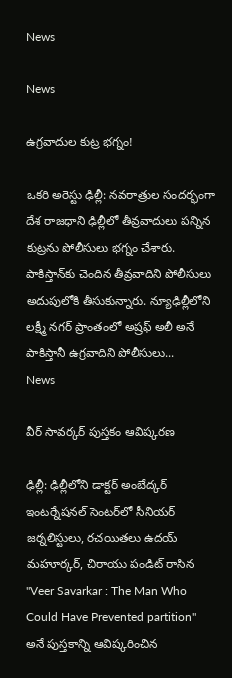News

News

ఉగ్రవాదుల కుట్ర భగ్నం!

ఒకరి అరెస్టు ఢిల్లీ: నవరాత్రుల సందర్భంగా దేశ రాజధాని ఢిల్లీలో తీవ్రవాదులు పన్నిన కుట్రను పోలీసులు భగ్నం చేశారు. పాకిస్తాన్‌కు చెందిన తీవ్రవాదిని పోలీసులు అదుపులోకి తీసుకున్నారు. న్యూఢిల్లీలోని లక్ష్మీ నగర్‌ ప్రాంతంలో అష్రఫ్‌ అలీ అనే పాకిస్తానీ ఉగ్రవాదిని పోలీసులు...
News

వీర్ సావర్కర్ పుస్త‌కం ఆవిష్క‌ర‌ణ‌

ఢిల్లీ: ఢిల్లీలోని డాక్టర్‌ అంబేద్కర్‌ ఇంటర్నేషనల్‌ సెంటర్‌లో సీనియర్‌ జర్నలిస్టులు, రచయితలు ఉదయ్‌ మహూర్కర్‌, చిరాయు పండిట్‌ రాసిన "Veer Savarkar : The Man Who Could Have Prevented partition" అనే పుస్తకాన్ని ఆవిష్కరించిన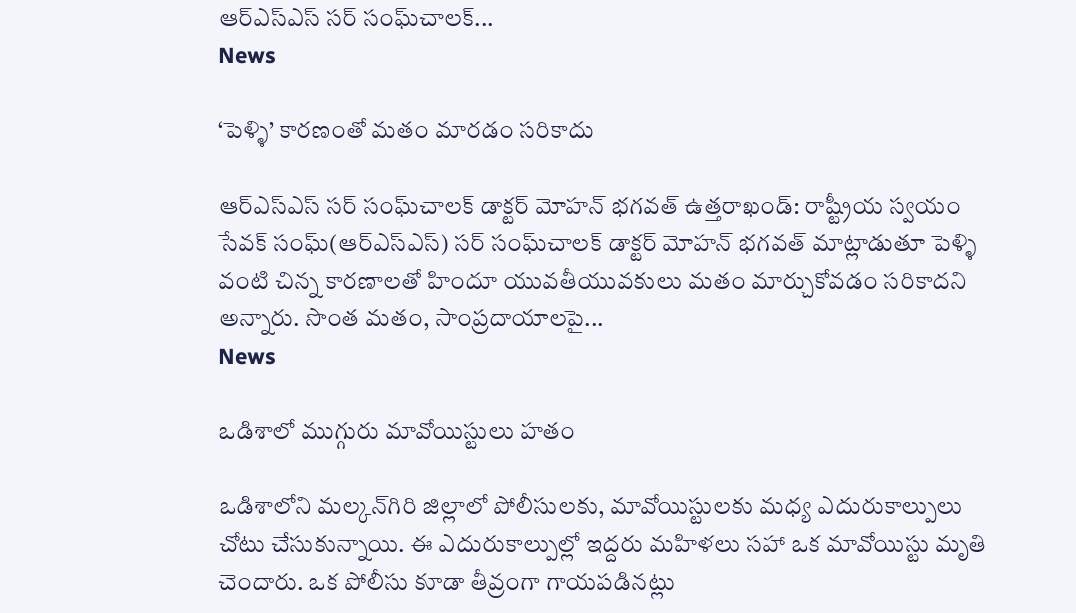ఆర్‌ఎస్‌ఎస్‌ స‌ర్ సంఘ్‌చాల‌క్‌...
News

‘పెళ్ళి’ కారణంతో మతం మారడం సరికాదు

ఆర్‌ఎస్‌ఎస్‌ స‌ర్ సంఘ్‌చాల‌క్‌ డాక్ట‌ర్‌ మోహన్‌ భగవత్‌ ఉత్తరాఖండ్‌: రాష్ట్రీయ స్వయం సేవక్‌ సంఘ్‌(ఆర్‌ఎస్‌ఎస్‌) స‌ర్ సంఘ్‌చాల‌క్‌ డాక్ట‌ర్‌ మోహన్‌ భగవత్‌ మాట్లాడుతూ పెళ్ళి వంటి చిన్న కారణాలతో హిందూ యువతీయువకులు మతం మార్చుకోవడం సరికాదని అన్నారు. సొంత మతం, సాంప్రదాయాలపై...
News

ఒడిశాలో ముగ్గురు మావోయిస్టులు హతం

ఒడిశాలోని మల్కన్‌గిరి జిల్లాలో పోలీసులకు, మావోయిస్టులకు మధ్య ఎదురుకాల్పులు చోటు చేసుకున్నాయి. ఈ ఎదురుకాల్పుల్లో ఇద్దరు మహిళలు సహా ఒక మావోయిస్టు మృతి చెందారు. ఒక పోలీసు కూడా తీవ్రంగా గాయపడినట్లు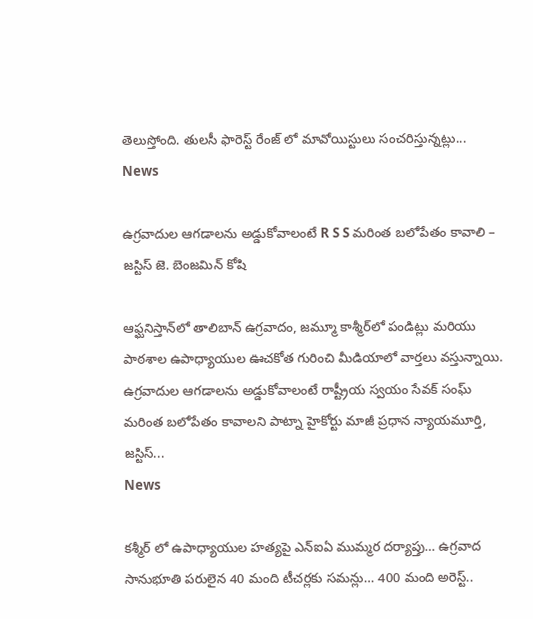తెలుస్తోంది. తులసీ ఫారెస్ట్ రేంజ్ లో మావోయిస్టులు సంచరిస్తున్నట్లు...
News

ఉగ్రవాదుల ఆగడాలను అడ్డుకోవాలంటే R S S మరింత బలోపేతం కావాలి – జస్టిస్ జె. బెంజమిన్ కోషి

ఆఫ్ఘనిస్తాన్‌లో తాలిబాన్ ఉగ్రవాదం, జమ్మూ కాశ్మీర్‌లో పండిట్లు మరియు పాఠశాల ఉపాధ్యాయుల ఊచకోత గురించి మీడియాలో వార్తలు వస్తున్నాయి. ఉగ్రవాదుల ఆగడాలను అడ్డుకోవాలంటే రాష్ట్రీయ స్వయం సేవక్ సంఘ్ మరింత బలోపేతం కావాలని పాట్నా హైకోర్టు మాజీ ప్రధాన న్యాయమూర్తి, జస్టిస్...
News

కశ్మీర్ లో ఉపాధ్యాయుల హత్యపై ఎన్ఐఏ ముమ్మర దర్యాప్తు… ఉగ్రవాద సానుభూతి పరులైన 40 మంది టీచర్లకు సమన్లు… 400 మంది అరెస్ట్..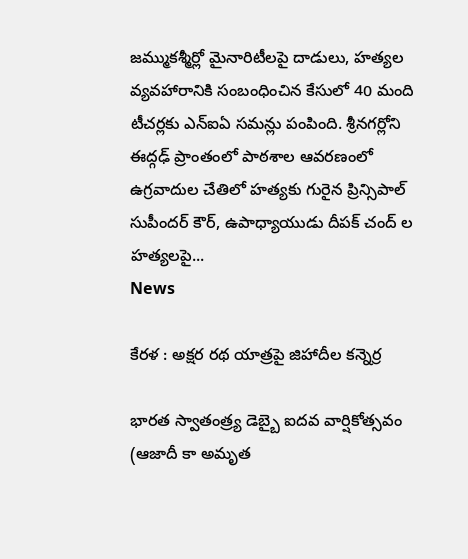జమ్ముకశ్మీర్లో మైనారిటీలపై దాడులు, హత్యల వ్యవహారానికి సంబంధించిన కేసులో 40 మంది టీచర్లకు ఎన్ఐఏ సమన్లు పంపింది. శ్రీనగర్లోని ఈద్గఢ్ ప్రాంతంలో పాఠశాల ఆవరణంలో ఉగ్రవాదుల చేతిలో హత్యకు గురైన ప్రిన్సిపాల్ సుపీందర్ కౌర్, ఉపాధ్యాయుడు దీపక్ చంద్ ల హత్యలపై...
News

కేరళ : అక్షర రథ యాత్రపై జిహాదీల కన్నెర్ర

భారత స్వాతంత్ర్య డెబ్బై ఐదవ వార్షికోత్సవం (ఆజాదీ కా అమృత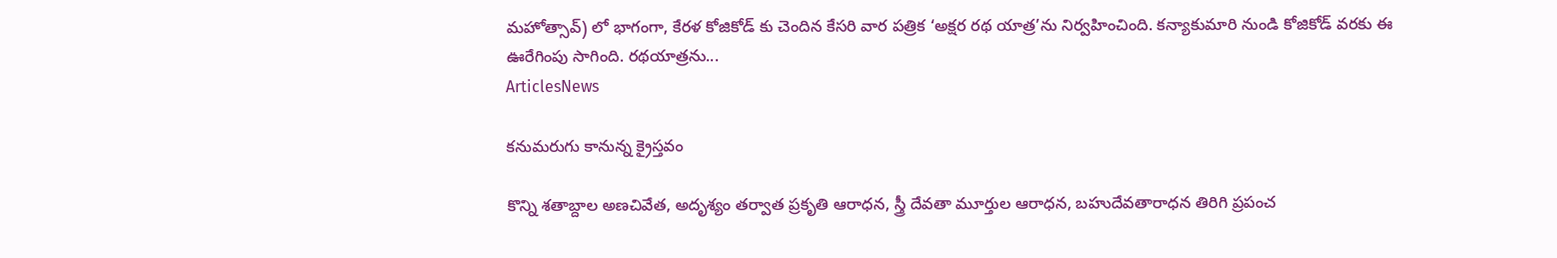మహోత్సావ్) లో భాగంగా, కేరళ కోజికోడ్ కు చెందిన కేసరి వార పత్రిక ‘అక్షర రథ యాత్ర’ను నిర్వహించింది. కన్యాకుమారి నుండి కోజికోడ్ వరకు ఈ ఊరేగింపు సాగింది. రథయాత్రను...
ArticlesNews

కనుమరుగు కానున్న క్రైస్తవం

కొన్ని శతాబ్దాల అణచివేత, అదృశ్యం తర్వాత ప్రకృతి ఆరాధన, స్త్రీ దేవతా మూర్తుల ఆరాధన, బహుదేవతారాధన తిరిగి ప్రపంచ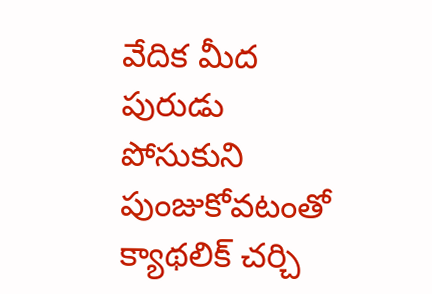వేదిక మీద పురుడు పోసుకుని పుంజుకోవటంతో క్యాథలిక్ చర్చి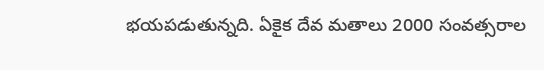భయపడుతున్నది. ఏకైక దేవ మతాలు 2000 సంవత్సరాల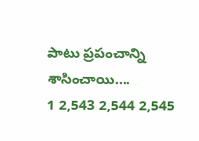పాటు ప్రపంచాన్ని శాసించాయి....
1 2,543 2,544 2,545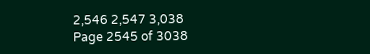2,546 2,547 3,038
Page 2545 of 3038